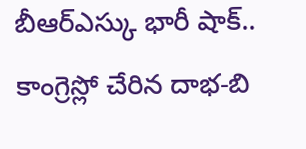బీఆర్ఎస్కు భారీ షాక్..
కాంగ్రెస్లో చేరిన దాభ-బి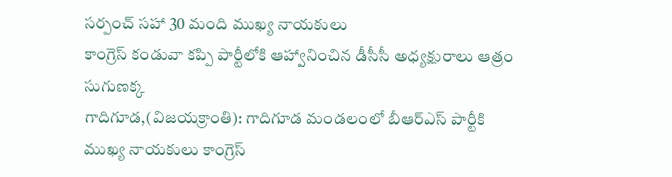సర్పంచ్ సహా 30 మంది ముఖ్య నాయకులు
కాంగ్రెస్ కండువా కప్పి పార్టీలోకి ఆహ్వానించిన డీసీసీ అధ్యక్షురాలు ఆత్రం సుగుణక్క
గాదిగూడ,(విజయక్రాంతి): గాదిగూడ మండలంలో బీఆర్ఎస్ పార్టీకి ముఖ్య నాయకులు కాంగ్రెస్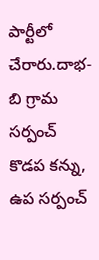పార్టీలో చేరారు.దాభ-బి గ్రామ సర్పంచ్ కొడప కన్ను, ఉప సర్పంచ్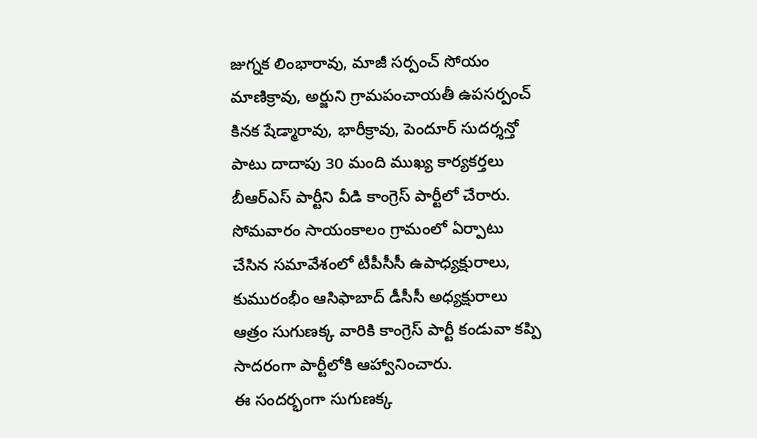జుగ్నక లింభారావు, మాజీ సర్పంచ్ సోయం మాణిక్రావు, అర్జుని గ్రామపంచాయతీ ఉపసర్పంచ్ కినక షేడ్మారావు, భారీక్రావు, పెందూర్ సుదర్శన్తో పాటు దాదాపు 30 మంది ముఖ్య కార్యకర్తలు బీఆర్ఎస్ పార్టీని వీడి కాంగ్రెస్ పార్టీలో చేరారు. సోమవారం సాయంకాలం గ్రామంలో ఏర్పాటు చేసిన సమావేశంలో టీపీసీసీ ఉపాధ్యక్షురాలు, కుమురంభీం ఆసిఫాబాద్ డీసీసీ అధ్యక్షురాలు ఆత్రం సుగుణక్క వారికి కాంగ్రెస్ పార్టీ కండువా కప్పి సాదరంగా పార్టీలోకి ఆహ్వానించారు.
ఈ సందర్భంగా సుగుణక్క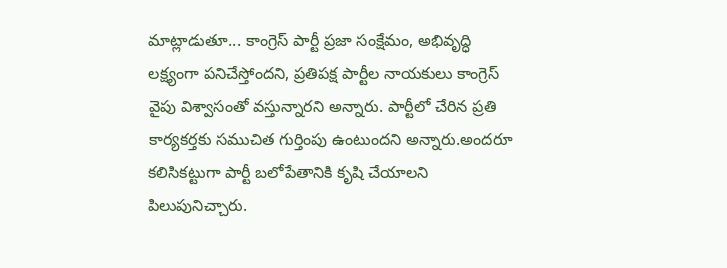మాట్లాడుతూ... కాంగ్రెస్ పార్టీ ప్రజా సంక్షేమం, అభివృద్ధి లక్ష్యంగా పనిచేస్తోందని, ప్రతిపక్ష పార్టీల నాయకులు కాంగ్రెస్ వైపు విశ్వాసంతో వస్తున్నారని అన్నారు. పార్టీలో చేరిన ప్రతి కార్యకర్తకు సముచిత గుర్తింపు ఉంటుందని అన్నారు.అందరూ కలిసికట్టుగా పార్టీ బలోపేతానికి కృషి చేయాలని పిలుపునిచ్చారు.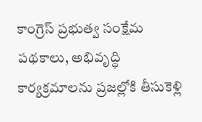కాంగ్రెస్ ప్రభుత్వ సంక్షేమ పథకాలు, అభివృద్ధి కార్యక్రమాలను ప్రజల్లోకి తీసుకెళ్లి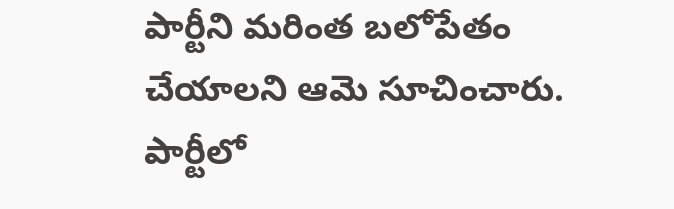పార్టీని మరింత బలోపేతం చేయాలని ఆమె సూచించారు.
పార్టీలో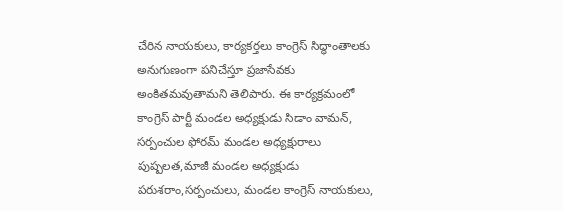చేరిన నాయకులు, కార్యకర్తలు కాంగ్రెస్ సిద్ధాంతాలకు అనుగుణంగా పనిచేస్తూ ప్రజాసేవకు అంకితమవుతామని తెలిపారు. ఈ కార్యక్రమంలో కాంగ్రెస్ పార్టీ మండల అధ్యక్షుడు సిడాం వామన్, సర్పంచుల ఫోరమ్ మండల అధ్యక్షురాలు పుష్పలత,మాజీ మండల అధ్యక్షుడు పరుశరాం,సర్పంచులు, మండల కాంగ్రెస్ నాయకులు,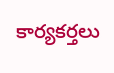కార్యకర్తలు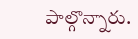పాల్గొన్నారు.